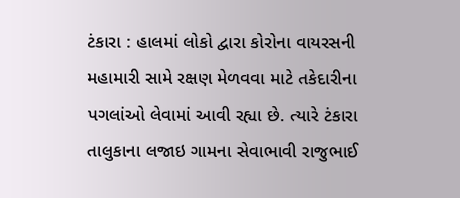ટંકારા : હાલમાં લોકો દ્વારા કોરોના વાયરસની મહામારી સામે રક્ષણ મેળવવા માટે તકેદારીના પગલાંઓ લેવામાં આવી રહ્યા છે. ત્યારે ટંકારા તાલુકાના લજાઇ ગામના સેવાભાવી રાજુભાઈ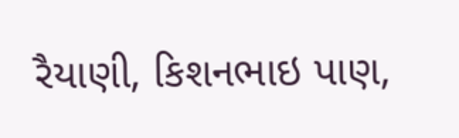રૈયાણી, કિશનભાઇ પાણ,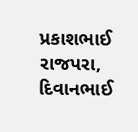પ્રકાશભાઈ રાજપરા, દિવાનભાઈ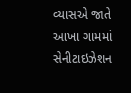વ્યાસએ જાતે આખા ગામમાં સેનીટાઇઝેશન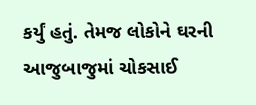કર્યું હતું. તેમજ લોકોને ઘરની આજુબાજુમાં ચોકસાઈ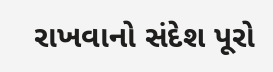રાખવાનો સંદેશ પૂરો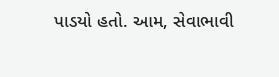પાડયો હતો. આમ, સેવાભાવી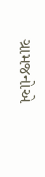ગ્રામજનોએ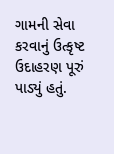ગામની સેવા કરવાનું ઉત્કૃષ્ટ ઉદાહરણ પૂરું પાડ્યું હતું.